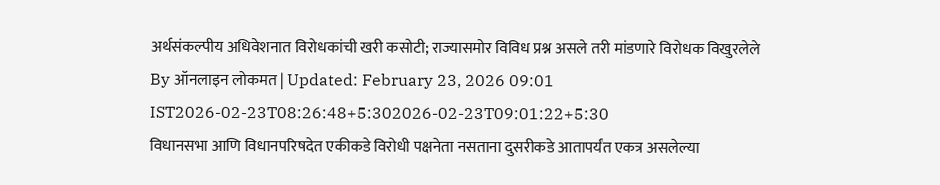अर्थसंकल्पीय अधिवेशनात विरोधकांची खरी कसोटी; राज्यासमोर विविध प्रश्न असले तरी मांडणारे विरोधक विखुरलेले
By ऑनलाइन लोकमत | Updated: February 23, 2026 09:01 IST2026-02-23T08:26:48+5:302026-02-23T09:01:22+5:30
विधानसभा आणि विधानपरिषदेत एकीकडे विरोधी पक्षनेता नसताना दुसरीकडे आतापर्यंत एकत्र असलेल्या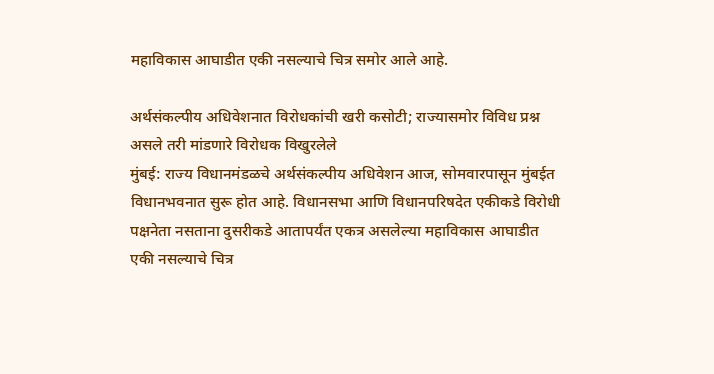महाविकास आघाडीत एकी नसल्याचे चित्र समोर आले आहे.

अर्थसंकल्पीय अधिवेशनात विरोधकांची खरी कसोटी; राज्यासमोर विविध प्रश्न असले तरी मांडणारे विरोधक विखुरलेले
मुंबई: राज्य विधानमंडळचे अर्थसंकल्पीय अधिवेशन आज, सोमवारपासून मुंबईत विधानभवनात सुरू होत आहे. विधानसभा आणि विधानपरिषदेत एकीकडे विरोधी पक्षनेता नसताना दुसरीकडे आतापर्यंत एकत्र असलेल्या महाविकास आघाडीत एकी नसल्याचे चित्र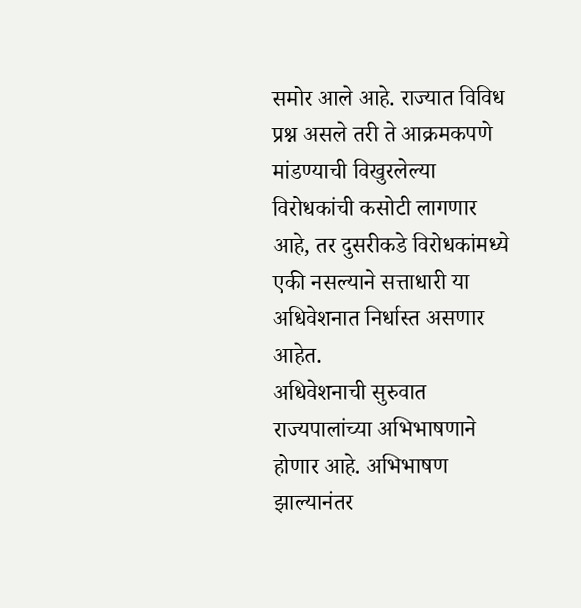समोर आले आहे. राज्यात विविध प्रश्न असले तरी ते आक्रमकपणे मांडण्याची विखुरलेल्या विरोधकांची कसोटी लागणार आहे, तर दुसरीकडे विरोधकांमध्ये एकी नसल्याने सत्ताधारी या अधिवेशनात निर्धास्त असणार आहेत.
अधिवेशनाची सुरुवात राज्यपालांच्या अभिभाषणाने होणार आहे. अभिभाषण झाल्यानंतर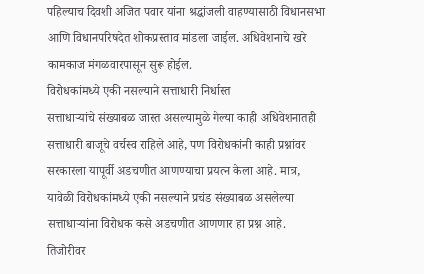पहिल्याच दिवशी अजित पवार यांना श्रद्धांजली वाहण्यासाठी विधानसभा आणि विधानपरिषदेत शोकप्रस्ताव मांडला जाईल. अधिवेशनाचे खरे कामकाज मंगळवारपासून सुरू होईल.
विरोधकांमध्ये एकी नसल्याने सत्ताधारी निर्धास्त
सत्ताधाऱ्यांचे संख्याबळ जास्त असल्यामुळे गेल्या काही अधिवेशनातही सत्ताधारी बाजूचे वर्चस्व राहिले आहे, पण विरोधकांनी काही प्रश्नांवर सरकारला यापूर्वी अडचणीत आणण्याचा प्रयत्न केला आहे. मात्र, यावेळी विरोधकांमध्ये एकी नसल्याने प्रचंड संख्याबळ असलेल्या सत्ताधाऱ्यांना विरोधक कसे अडचणीत आणणार हा प्रश्न आहे.
तिजोरीवर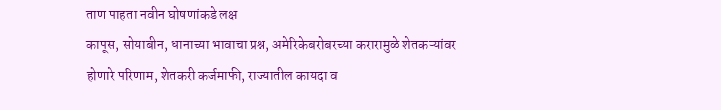ताण पाहता नवीन घोषणांकडे लक्ष
कापूस, सोयाबीन, धानाच्या भावाचा प्रश्न, अमेरिकेबरोबरच्या करारामुळे शेतकऱ्यांवर होणारे परिणाम, शेतकरी कर्जमाफी, राज्यातील कायदा व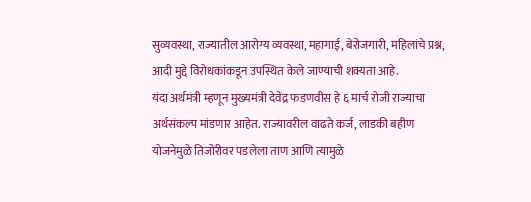सुव्यवस्था, राज्यातील आरोग्य व्यवस्था, महागाई, बेरोजगारी, महिलांचे प्रश्न, आदी मुद्दे विरोधकांकडून उपस्थित केले जाण्याची शक्यता आहे.
यंदा अर्थमंत्री म्हणून मुख्यमंत्री देवेंद्र फडणवीस हे ६ मार्च रोजी राज्याचा अर्थसंकल्प मांडणार आहेत. राज्यावरील वाढते कर्ज, लाडकी बहीण योजनेमुळे तिजोरीवर पडलेला ताण आणि त्यामुळे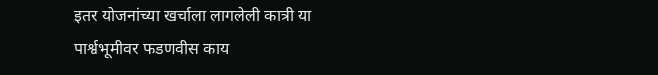इतर योजनांच्या खर्चाला लागलेली कात्री या पार्श्वभूमीवर फडणवीस काय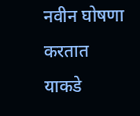नवीन घोषणा करतात याकडे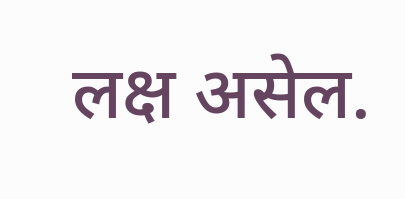लक्ष असेल.